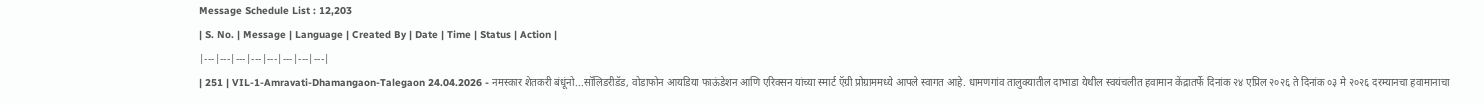Message Schedule List : 12,203
| S. No. | Message | Language | Created By | Date | Time | Status | Action |
|---|---|---|---|---|---|---|---|
| 251 | VIL-1-Amravati-Dhamangaon-Talegaon 24.04.2026 - नमस्कार शेतकरी बंधूंनो...सॉलिडरीडॅड, वोडाफोन आयडिया फाऊंडेशन आणि एरिक्सन यांच्या स्मार्ट ऍग्री प्रोग्राममध्ये आपले स्वागत आहे. धामणगांव तालुक्यातील दाभाडा येथील स्वयंचलीत हवामान केंद्रातर्फे दिनांक २४ एप्रिल २०२६ ते दिनांक ०३ मे २०२६ दरम्यानचा हवामानाचा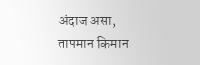अंदाज असा, तापमान किमान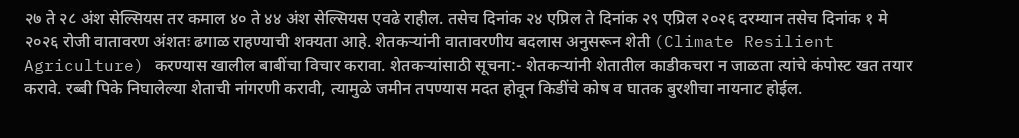२७ ते २८ अंश सेल्सियस तर कमाल ४० ते ४४ अंश सेल्सियस एवढे राहील. तसेच दिनांक २४ एप्रिल ते दिनांक २९ एप्रिल २०२६ दरम्यान तसेच दिनांक १ मे २०२६ रोजी वातावरण अंशतः ढगाळ राहण्याची शक्यता आहे. शेतकऱ्यांनी वातावरणीय बदलास अनुसरून शेती (Climate Resilient Agriculture) करण्यास खालील बाबींचा विचार करावा. शेतकऱ्यांसाठी सूचना:- शेतकऱ्यांनी शेतातील काडीकचरा न जाळता त्यांचे कंपोस्ट खत तयार करावे. रब्बी पिके निघालेल्या शेताची नांगरणी करावी, त्यामुळे जमीन तपण्यास मदत होवून किडींचे कोष व घातक बुरशीचा नायनाट होईल.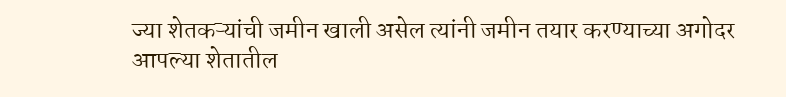ज्या शेतकऱ्यांची जमीन खाली असेल त्यांनी जमीन तयार करण्याच्या अगोदर आपल्या शेतातील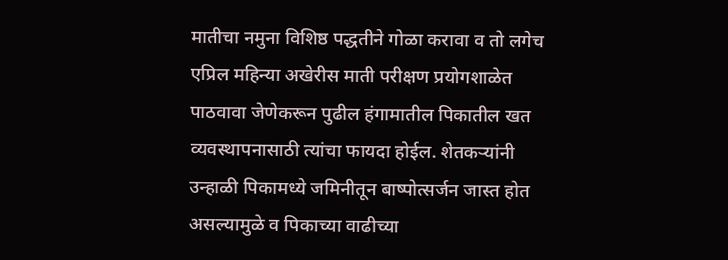मातीचा नमुना विशिष्ठ पद्धतीने गोळा करावा व तो लगेच एप्रिल महिन्या अखेरीस माती परीक्षण प्रयोगशाळेत पाठवावा जेणेकरून पुढील हंगामातील पिकातील खत व्यवस्थापनासाठी त्यांचा फायदा होईल. शेतकऱ्यांनी उन्हाळी पिकामध्ये जमिनीतून बाष्पोत्सर्जन जास्त होत असल्यामुळे व पिकाच्या वाढीच्या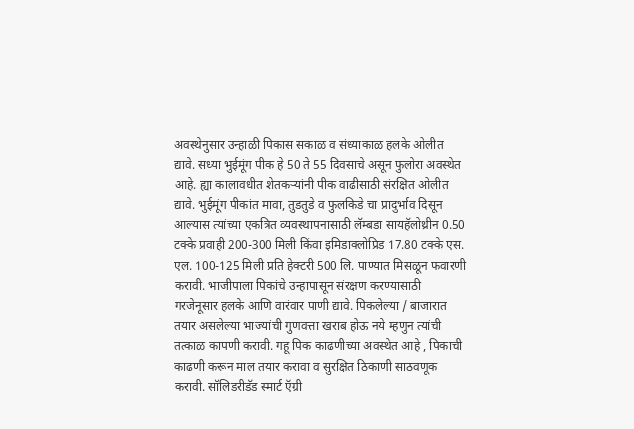अवस्थेनुसार उन्हाळी पिकास सकाळ व संध्याकाळ हलके ओलीत द्यावे. सध्या भुईमूंग पीक हे 50 ते 55 दिवसाचे असून फुलोरा अवस्थेत आहे. ह्या कालावधीत शेतकऱ्यांनी पीक वाढीसाठी संरक्षित ओलीत द्यावे. भुईमूंग पीकांत मावा, तुडतुडे व फुलकिडे चा प्रादुर्भाव दिसून आल्यास त्यांच्या एकत्रित व्यवस्थापनासाठी लॅम्बडा सायहॅलोथ्रीन 0.50 टक्के प्रवाही 200-300 मिली किंवा इमिडाक्लोप्रिड 17.80 टक्के एस. एल. 100-125 मिली प्रति हेक्टरी 500 लि. पाण्यात मिसळून फवारणी करावी. भाजीपाला पिकांचे उन्हापासून संरक्षण करण्यासाठी गरजेनूसार हलके आणि वारंवार पाणी द्यावे. पिकलेल्या / बाजारात तयार असलेल्या भाज्यांची गुणवत्ता खराब होऊ नये म्हणुन त्यांची तत्काळ कापणी करावी. गहू पिक काढणीच्या अवस्थेत आहे , पिकाची काढणी करून माल तयार करावा व सुरक्षित ठिकाणी साठवणूक करावी. सॉलिडरीडॅड स्मार्ट ऍग्री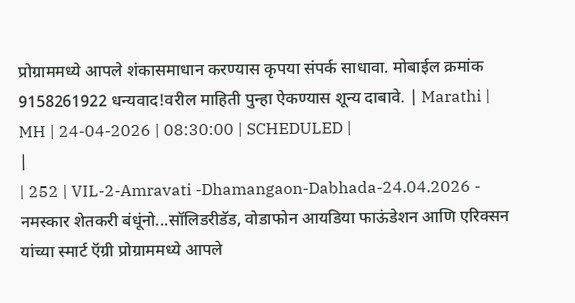प्रोग्राममध्ये आपले शंकासमाधान करण्यास कृपया संपर्क साधावा. मोबाईल क्रमांक 9158261922 धन्यवाद!वरील माहिती पुन्हा ऐकण्यास शून्य दाबावे. | Marathi | MH | 24-04-2026 | 08:30:00 | SCHEDULED |
|
| 252 | VIL-2-Amravati -Dhamangaon-Dabhada-24.04.2026 - नमस्कार शेतकरी बंधूंनो...सॉलिडरीडॅड, वोडाफोन आयडिया फाऊंडेशन आणि एरिक्सन यांच्या स्मार्ट ऍग्री प्रोग्राममध्ये आपले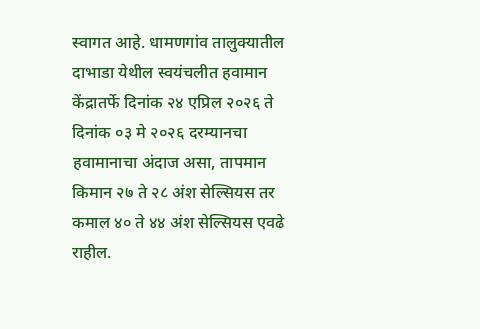स्वागत आहे. धामणगांव तालुक्यातील दाभाडा येथील स्वयंचलीत हवामान केंद्रातर्फे दिनांक २४ एप्रिल २०२६ ते दिनांक ०३ मे २०२६ दरम्यानचा हवामानाचा अंदाज असा, तापमान किमान २७ ते २८ अंश सेल्सियस तर कमाल ४० ते ४४ अंश सेल्सियस एवढे राहील.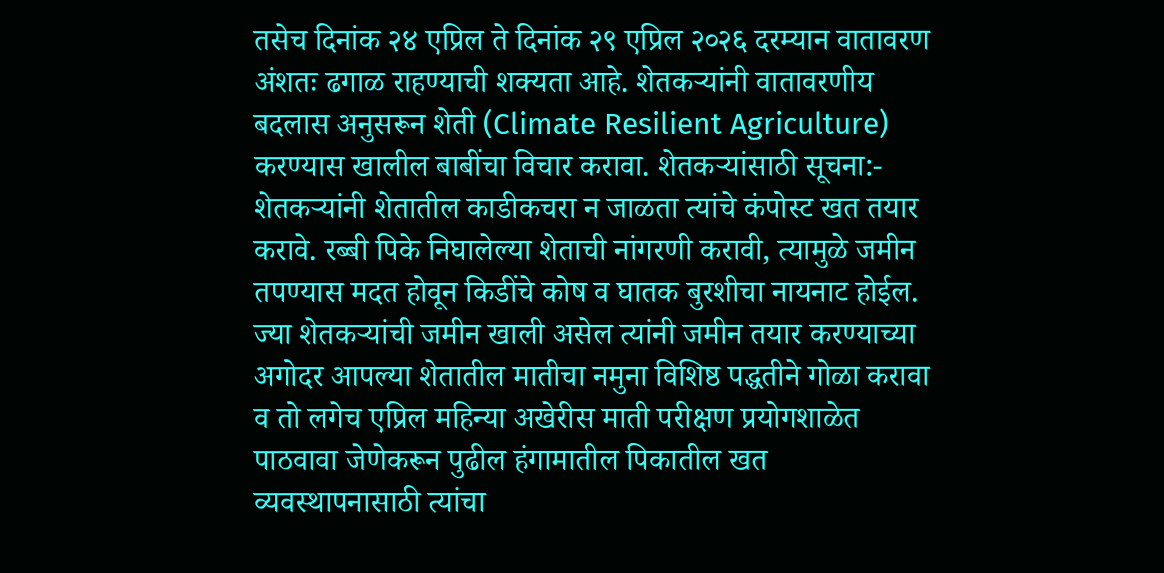तसेच दिनांक २४ एप्रिल ते दिनांक २९ एप्रिल २०२६ दरम्यान वातावरण अंशतः ढगाळ राहण्याची शक्यता आहे. शेतकऱ्यांनी वातावरणीय बदलास अनुसरून शेती (Climate Resilient Agriculture) करण्यास खालील बाबींचा विचार करावा. शेतकऱ्यांसाठी सूचना:- शेतकऱ्यांनी शेतातील काडीकचरा न जाळता त्यांचे कंपोस्ट खत तयार करावे. रब्बी पिके निघालेल्या शेताची नांगरणी करावी, त्यामुळे जमीन तपण्यास मदत होवून किडींचे कोष व घातक बुरशीचा नायनाट होईल. ज्या शेतकऱ्यांची जमीन खाली असेल त्यांनी जमीन तयार करण्याच्या अगोदर आपल्या शेतातील मातीचा नमुना विशिष्ठ पद्धतीने गोळा करावा व तो लगेच एप्रिल महिन्या अखेरीस माती परीक्षण प्रयोगशाळेत पाठवावा जेणेकरून पुढील हंगामातील पिकातील खत व्यवस्थापनासाठी त्यांचा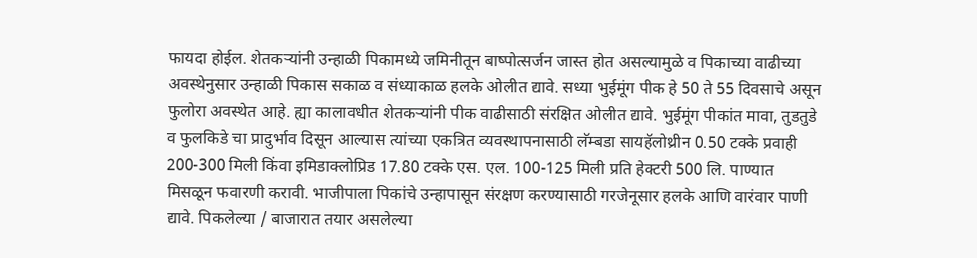फायदा होईल. शेतकऱ्यांनी उन्हाळी पिकामध्ये जमिनीतून बाष्पोत्सर्जन जास्त होत असल्यामुळे व पिकाच्या वाढीच्या अवस्थेनुसार उन्हाळी पिकास सकाळ व संध्याकाळ हलके ओलीत द्यावे. सध्या भुईमूंग पीक हे 50 ते 55 दिवसाचे असून फुलोरा अवस्थेत आहे. ह्या कालावधीत शेतकऱ्यांनी पीक वाढीसाठी संरक्षित ओलीत द्यावे. भुईमूंग पीकांत मावा, तुडतुडे व फुलकिडे चा प्रादुर्भाव दिसून आल्यास त्यांच्या एकत्रित व्यवस्थापनासाठी लॅम्बडा सायहॅलोथ्रीन 0.50 टक्के प्रवाही 200-300 मिली किंवा इमिडाक्लोप्रिड 17.80 टक्के एस. एल. 100-125 मिली प्रति हेक्टरी 500 लि. पाण्यात मिसळून फवारणी करावी. भाजीपाला पिकांचे उन्हापासून संरक्षण करण्यासाठी गरजेनूसार हलके आणि वारंवार पाणी द्यावे. पिकलेल्या / बाजारात तयार असलेल्या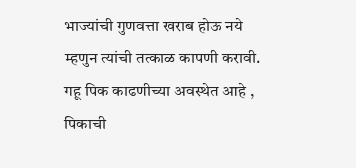भाज्यांची गुणवत्ता खराब होऊ नये म्हणुन त्यांची तत्काळ कापणी करावी. गहू पिक काढणीच्या अवस्थेत आहे , पिकाची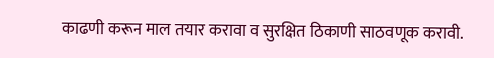काढणी करून माल तयार करावा व सुरक्षित ठिकाणी साठवणूक करावी.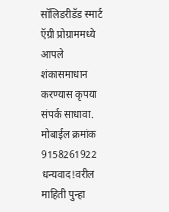सॉलिडरीडॅड स्मार्ट ऍग्री प्रोग्राममध्ये आपले शंकासमाधान करण्यास कृपया संपर्क साधावा. मोबाईल क्रमांक 9158261922 धन्यवाद!वरील माहिती पुन्हा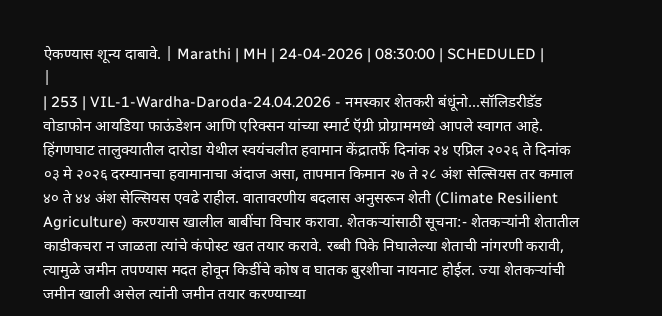ऐकण्यास शून्य दाबावे. | Marathi | MH | 24-04-2026 | 08:30:00 | SCHEDULED |
|
| 253 | VIL-1-Wardha-Daroda-24.04.2026 - नमस्कार शेतकरी बंधूंनो...सॉलिडरीडॅड वोडाफोन आयडिया फाऊंडेशन आणि एरिक्सन यांच्या स्मार्ट ऍग्री प्रोग्राममध्ये आपले स्वागत आहे. हिंगणघाट तालुक्यातील दारोडा येथील स्वयंचलीत हवामान केंद्रातर्फे दिनांक २४ एप्रिल २०२६ ते दिनांक ०३ मे २०२६ दरम्यानचा हवामानाचा अंदाज असा, तापमान किमान २७ ते २८ अंश सेल्सियस तर कमाल ४० ते ४४ अंश सेल्सियस एवढे राहील. वातावरणीय बदलास अनुसरून शेती (Climate Resilient Agriculture) करण्यास खालील बाबींचा विचार करावा. शेतकऱ्यांसाठी सूचना:- शेतकऱ्यांनी शेतातील काडीकचरा न जाळता त्यांचे कंपोस्ट खत तयार करावे. रब्बी पिके निघालेल्या शेताची नांगरणी करावी, त्यामुळे जमीन तपण्यास मदत होवून किडींचे कोष व घातक बुरशीचा नायनाट होईल. ज्या शेतकऱ्यांची जमीन खाली असेल त्यांनी जमीन तयार करण्याच्या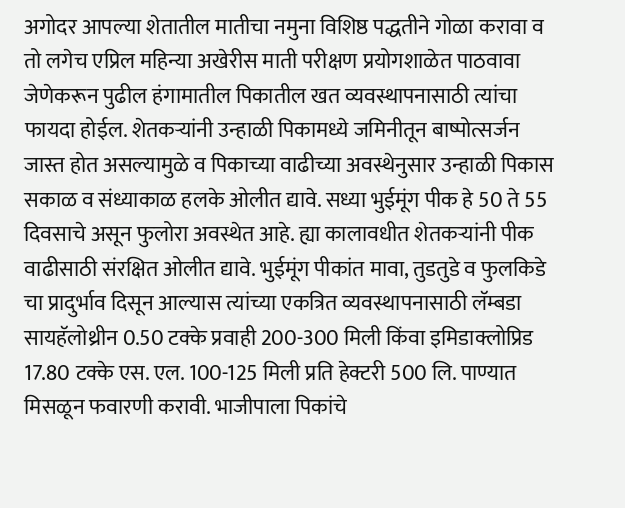अगोदर आपल्या शेतातील मातीचा नमुना विशिष्ठ पद्धतीने गोळा करावा व तो लगेच एप्रिल महिन्या अखेरीस माती परीक्षण प्रयोगशाळेत पाठवावा जेणेकरून पुढील हंगामातील पिकातील खत व्यवस्थापनासाठी त्यांचा फायदा होईल. शेतकऱ्यांनी उन्हाळी पिकामध्ये जमिनीतून बाष्पोत्सर्जन जास्त होत असल्यामुळे व पिकाच्या वाढीच्या अवस्थेनुसार उन्हाळी पिकास सकाळ व संध्याकाळ हलके ओलीत द्यावे. सध्या भुईमूंग पीक हे 50 ते 55 दिवसाचे असून फुलोरा अवस्थेत आहे. ह्या कालावधीत शेतकऱ्यांनी पीक वाढीसाठी संरक्षित ओलीत द्यावे. भुईमूंग पीकांत मावा, तुडतुडे व फुलकिडे चा प्रादुर्भाव दिसून आल्यास त्यांच्या एकत्रित व्यवस्थापनासाठी लॅम्बडा सायहॅलोथ्रीन 0.50 टक्के प्रवाही 200-300 मिली किंवा इमिडाक्लोप्रिड 17.80 टक्के एस. एल. 100-125 मिली प्रति हेक्टरी 500 लि. पाण्यात मिसळून फवारणी करावी. भाजीपाला पिकांचे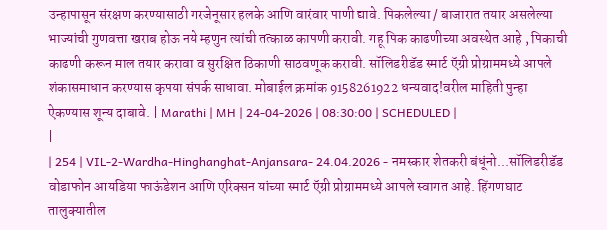उन्हापासून संरक्षण करण्यासाठी गरजेनूसार हलके आणि वारंवार पाणी द्यावे. पिकलेल्या / बाजारात तयार असलेल्या भाज्यांची गुणवत्ता खराब होऊ नये म्हणुन त्यांची तत्काळ कापणी करावी. गहू पिक काढणीच्या अवस्थेत आहे , पिकाची काढणी करून माल तयार करावा व सुरक्षित ठिकाणी साठवणूक करावी. सॉलिडरीडॅड स्मार्ट ऍग्री प्रोग्राममध्ये आपले शंकासमाधान करण्यास कृपया संपर्क साधावा. मोबाईल क्रमांक 9158261922 धन्यवाद!वरील माहिती पुन्हा ऐकण्यास शून्य दाबावे. | Marathi | MH | 24-04-2026 | 08:30:00 | SCHEDULED |
|
| 254 | VIL-2-Wardha-Hinghanghat-Anjansara- 24.04.2026 - नमस्कार शेतकरी बंधूंनो...सॉलिडरीडॅड वोडाफोन आयडिया फाऊंडेशन आणि एरिक्सन यांच्या स्मार्ट ऍग्री प्रोग्राममध्ये आपले स्वागत आहे. हिंगणघाट तालुक्यातील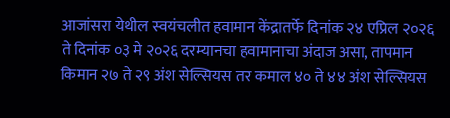आजांसरा येथील स्वयंचलीत हवामान केंद्रातर्फे दिनांक २४ एप्रिल २०२६ ते दिनांक ०३ मे २०२६ दरम्यानचा हवामानाचा अंदाज असा, तापमान किमान २७ ते २९ अंश सेल्सियस तर कमाल ४० ते ४४ अंश सेल्सियस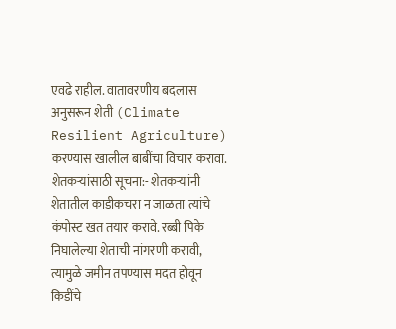एवढे राहील. वातावरणीय बदलास अनुसरून शेती (Climate Resilient Agriculture) करण्यास खालील बाबींचा विचार करावा. शेतकऱ्यांसाठी सूचना:- शेतकऱ्यांनी शेतातील काडीकचरा न जाळता त्यांचे कंपोस्ट खत तयार करावे. रब्बी पिके निघालेल्या शेताची नांगरणी करावी, त्यामुळे जमीन तपण्यास मदत होवून किडींचे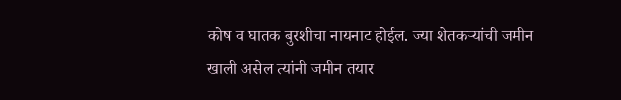कोष व घातक बुरशीचा नायनाट होईल. ज्या शेतकऱ्यांची जमीन खाली असेल त्यांनी जमीन तयार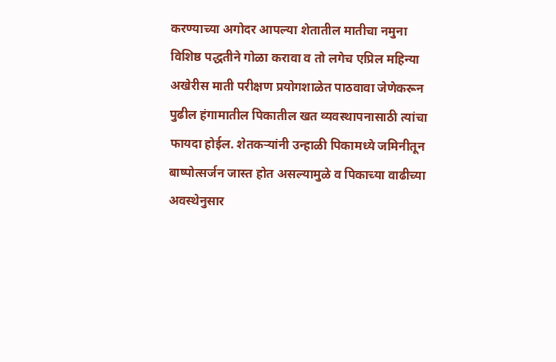करण्याच्या अगोदर आपल्या शेतातील मातीचा नमुना विशिष्ठ पद्धतीने गोळा करावा व तो लगेच एप्रिल महिन्या अखेरीस माती परीक्षण प्रयोगशाळेत पाठवावा जेणेकरून पुढील हंगामातील पिकातील खत व्यवस्थापनासाठी त्यांचा फायदा होईल. शेतकऱ्यांनी उन्हाळी पिकामध्ये जमिनीतून बाष्पोत्सर्जन जास्त होत असल्यामुळे व पिकाच्या वाढीच्या अवस्थेनुसार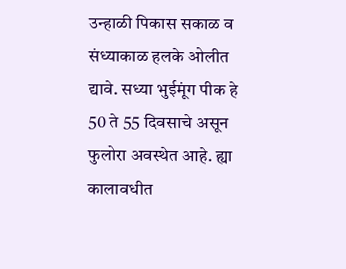उन्हाळी पिकास सकाळ व संध्याकाळ हलके ओलीत द्यावे. सध्या भुईमूंग पीक हे 50 ते 55 दिवसाचे असून फुलोरा अवस्थेत आहे. ह्या कालावधीत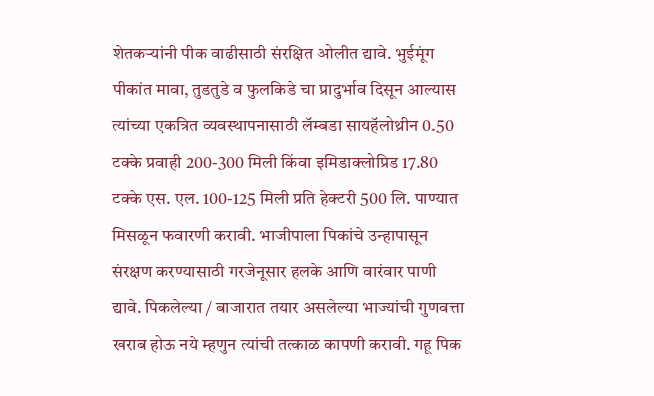शेतकऱ्यांनी पीक वाढीसाठी संरक्षित ओलीत द्यावे. भुईमूंग पीकांत मावा, तुडतुडे व फुलकिडे चा प्रादुर्भाव दिसून आल्यास त्यांच्या एकत्रित व्यवस्थापनासाठी लॅम्बडा सायहॅलोथ्रीन 0.50 टक्के प्रवाही 200-300 मिली किंवा इमिडाक्लोप्रिड 17.80 टक्के एस. एल. 100-125 मिली प्रति हेक्टरी 500 लि. पाण्यात मिसळून फवारणी करावी. भाजीपाला पिकांचे उन्हापासून संरक्षण करण्यासाठी गरजेनूसार हलके आणि वारंवार पाणी द्यावे. पिकलेल्या / बाजारात तयार असलेल्या भाज्यांची गुणवत्ता खराब होऊ नये म्हणुन त्यांची तत्काळ कापणी करावी. गहू पिक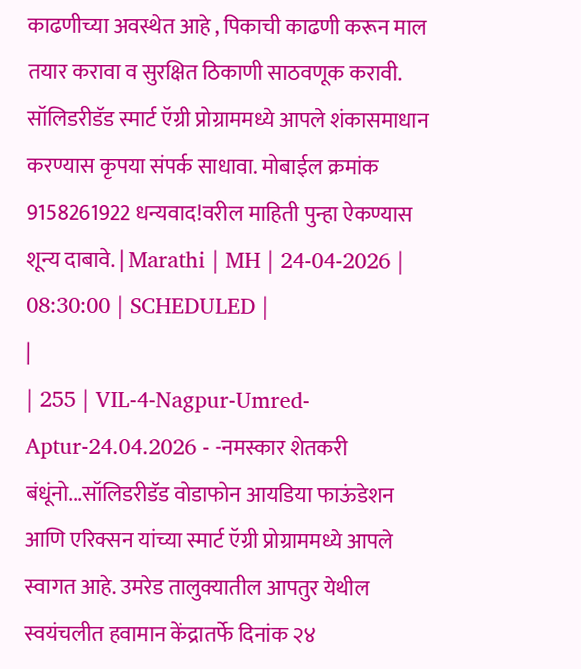काढणीच्या अवस्थेत आहे , पिकाची काढणी करून माल तयार करावा व सुरक्षित ठिकाणी साठवणूक करावी. सॉलिडरीडॅड स्मार्ट ऍग्री प्रोग्राममध्ये आपले शंकासमाधान करण्यास कृपया संपर्क साधावा. मोबाईल क्रमांक 9158261922 धन्यवाद!वरील माहिती पुन्हा ऐकण्यास शून्य दाबावे. | Marathi | MH | 24-04-2026 | 08:30:00 | SCHEDULED |
|
| 255 | VIL-4-Nagpur-Umred-Aptur-24.04.2026 - -नमस्कार शेतकरी बंधूंनो...सॉलिडरीडॅड वोडाफोन आयडिया फाऊंडेशन आणि एरिक्सन यांच्या स्मार्ट ऍग्री प्रोग्राममध्ये आपले स्वागत आहे. उमरेड तालुक्यातील आपतुर येथील स्वयंचलीत हवामान केंद्रातर्फे दिनांक २४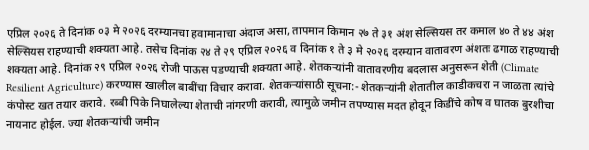एप्रिल २०२६ ते दिनांक ०३ मे २०२६ दरम्यानचा हवामानाचा अंदाज असा, तापमान किमान २७ ते ३१ अंश सेल्सियस तर कमाल ४० ते ४४ अंश सेल्सियस राहण्याची शक्यता आहे. तसेच दिनांक २४ ते २९ एप्रिल २०२६ व दिनांक १ ते ३ मे २०२६ दरम्यान वातावरण अंशतः ढगाळ राहण्याची शक्यता आहे. दिनांक २९ एप्रिल २०२६ रोजी पाऊस पडण्याची शक्यता आहे. शेतकऱ्यांनी वातावरणीय बदलास अनुसरून शेती (Climate Resilient Agriculture) करण्यास खालील बाबींचा विचार करावा. शेतकऱ्यांसाठी सूचना:- शेतकऱ्यांनी शेतातील काडीकचरा न जाळता त्यांचे कंपोस्ट खत तयार करावे. रब्बी पिके निघालेल्या शेताची नांगरणी करावी, त्यामुळे जमीन तपण्यास मदत होवून किडींचे कोष व घातक बुरशीचा नायनाट होईल. ज्या शेतकऱ्यांची जमीन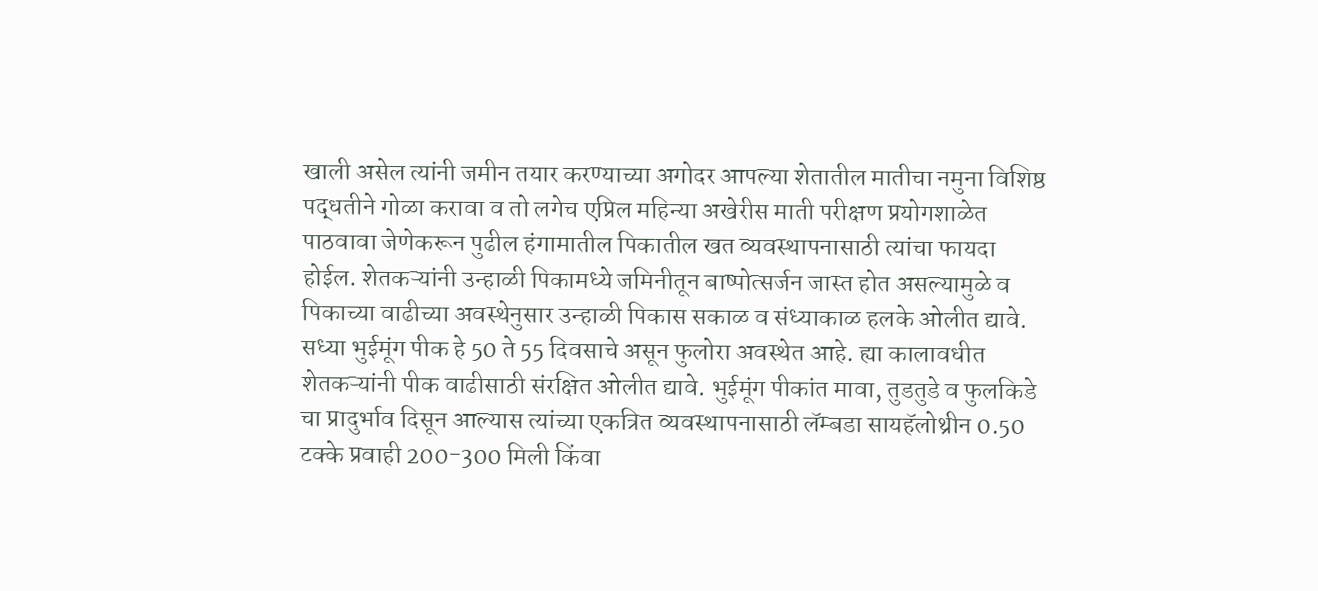खाली असेल त्यांनी जमीन तयार करण्याच्या अगोदर आपल्या शेतातील मातीचा नमुना विशिष्ठ पद्धतीने गोळा करावा व तो लगेच एप्रिल महिन्या अखेरीस माती परीक्षण प्रयोगशाळेत पाठवावा जेणेकरून पुढील हंगामातील पिकातील खत व्यवस्थापनासाठी त्यांचा फायदा होईल. शेतकऱ्यांनी उन्हाळी पिकामध्ये जमिनीतून बाष्पोत्सर्जन जास्त होत असल्यामुळे व पिकाच्या वाढीच्या अवस्थेनुसार उन्हाळी पिकास सकाळ व संध्याकाळ हलके ओलीत द्यावे. सध्या भुईमूंग पीक हे 50 ते 55 दिवसाचे असून फुलोरा अवस्थेत आहे. ह्या कालावधीत शेतकऱ्यांनी पीक वाढीसाठी संरक्षित ओलीत द्यावे. भुईमूंग पीकांत मावा, तुडतुडे व फुलकिडे चा प्रादुर्भाव दिसून आल्यास त्यांच्या एकत्रित व्यवस्थापनासाठी लॅम्बडा सायहॅलोथ्रीन 0.50 टक्के प्रवाही 200-300 मिली किंवा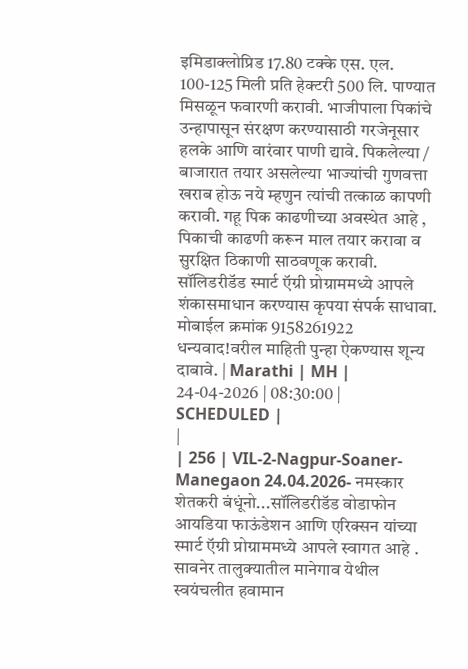इमिडाक्लोप्रिड 17.80 टक्के एस. एल. 100-125 मिली प्रति हेक्टरी 500 लि. पाण्यात मिसळून फवारणी करावी. भाजीपाला पिकांचे उन्हापासून संरक्षण करण्यासाठी गरजेनूसार हलके आणि वारंवार पाणी द्यावे. पिकलेल्या / बाजारात तयार असलेल्या भाज्यांची गुणवत्ता खराब होऊ नये म्हणुन त्यांची तत्काळ कापणी करावी. गहू पिक काढणीच्या अवस्थेत आहे , पिकाची काढणी करून माल तयार करावा व सुरक्षित ठिकाणी साठवणूक करावी. सॉलिडरीडॅड स्मार्ट ऍग्री प्रोग्राममध्ये आपले शंकासमाधान करण्यास कृपया संपर्क साधावा. मोबाईल क्रमांक 9158261922 धन्यवाद!वरील माहिती पुन्हा ऐकण्यास शून्य दाबावे. | Marathi | MH | 24-04-2026 | 08:30:00 | SCHEDULED |
|
| 256 | VIL-2-Nagpur-Soaner-Manegaon 24.04.2026- नमस्कार शेतकरी बंधूंनो...सॉलिडरीडॅड वोडाफोन आयडिया फाऊंडेशन आणि एरिक्सन यांच्या स्मार्ट ऍग्री प्रोग्राममध्ये आपले स्वागत आहे . सावनेर तालुक्यातील मानेगाव येथील स्वयंचलीत हवामान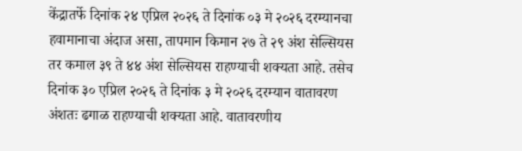केंद्रातर्फे दिनांक २४ एप्रिल २०२६ ते दिनांक ०३ मे २०२६ दरम्यानचा हवामानाचा अंदाज असा, तापमान किमान २७ ते २९ अंश सेल्सियस तर कमाल ३९ ते ४४ अंश सेल्सियस राहण्याची शक्यता आहे. तसेच दिनांक ३० एप्रिल २०२६ ते दिनांक ३ मे २०२६ दरम्यान वातावरण अंशतः ढगाळ राहण्याची शक्यता आहे. वातावरणीय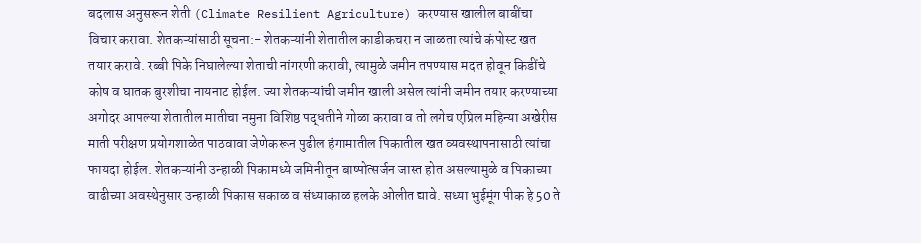बदलास अनुसरून शेती (Climate Resilient Agriculture) करण्यास खालील बाबींचा विचार करावा. शेतकऱ्यांसाठी सूचना:- शेतकऱ्यांनी शेतातील काडीकचरा न जाळता त्यांचे कंपोस्ट खत तयार करावे. रब्बी पिके निघालेल्या शेताची नांगरणी करावी, त्यामुळे जमीन तपण्यास मदत होवून किडींचे कोष व घातक बुरशीचा नायनाट होईल. ज्या शेतकऱ्यांची जमीन खाली असेल त्यांनी जमीन तयार करण्याच्या अगोदर आपल्या शेतातील मातीचा नमुना विशिष्ठ पद्धतीने गोळा करावा व तो लगेच एप्रिल महिन्या अखेरीस माती परीक्षण प्रयोगशाळेत पाठवावा जेणेकरून पुढील हंगामातील पिकातील खत व्यवस्थापनासाठी त्यांचा फायदा होईल. शेतकऱ्यांनी उन्हाळी पिकामध्ये जमिनीतून बाष्पोत्सर्जन जास्त होत असल्यामुळे व पिकाच्या वाढीच्या अवस्थेनुसार उन्हाळी पिकास सकाळ व संध्याकाळ हलके ओलीत द्यावे. सध्या भुईमूंग पीक हे 50 ते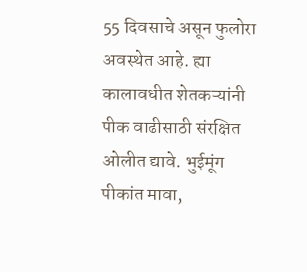55 दिवसाचे असून फुलोरा अवस्थेत आहे. ह्या कालावधीत शेतकऱ्यांनी पीक वाढीसाठी संरक्षित ओलीत द्यावे. भुईमूंग पीकांत मावा,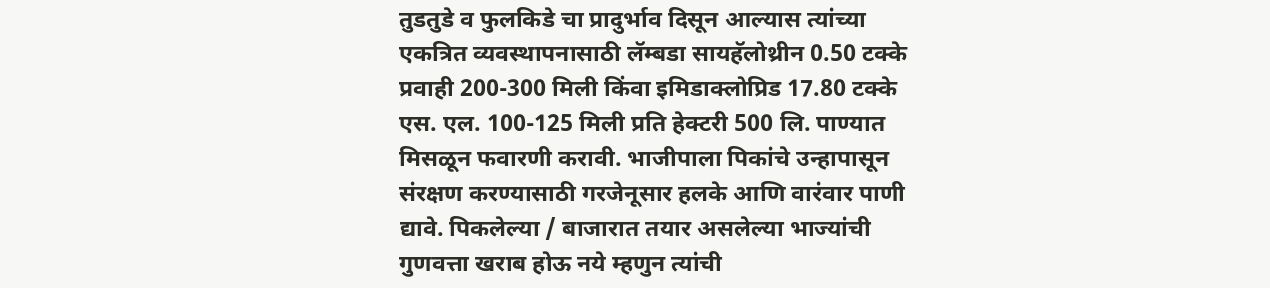तुडतुडे व फुलकिडे चा प्रादुर्भाव दिसून आल्यास त्यांच्या एकत्रित व्यवस्थापनासाठी लॅम्बडा सायहॅलोथ्रीन 0.50 टक्के प्रवाही 200-300 मिली किंवा इमिडाक्लोप्रिड 17.80 टक्के एस. एल. 100-125 मिली प्रति हेक्टरी 500 लि. पाण्यात मिसळून फवारणी करावी. भाजीपाला पिकांचे उन्हापासून संरक्षण करण्यासाठी गरजेनूसार हलके आणि वारंवार पाणी द्यावे. पिकलेल्या / बाजारात तयार असलेल्या भाज्यांची गुणवत्ता खराब होऊ नये म्हणुन त्यांची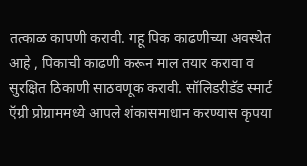तत्काळ कापणी करावी. गहू पिक काढणीच्या अवस्थेत आहे , पिकाची काढणी करून माल तयार करावा व सुरक्षित ठिकाणी साठवणूक करावी. सॉलिडरीडॅड स्मार्ट ऍग्री प्रोग्राममध्ये आपले शंकासमाधान करण्यास कृपया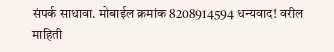संपर्क साधावा. मोबाईल क्रमांक 8208914594 धन्यवाद! वरील माहिती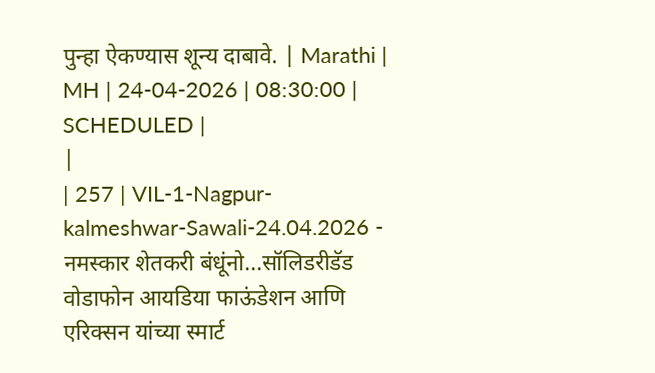पुन्हा ऐकण्यास शून्य दाबावे. | Marathi | MH | 24-04-2026 | 08:30:00 | SCHEDULED |
|
| 257 | VIL-1-Nagpur-kalmeshwar-Sawali-24.04.2026 - नमस्कार शेतकरी बंधूंनो...सॉलिडरीडॅड वोडाफोन आयडिया फाऊंडेशन आणि एरिक्सन यांच्या स्मार्ट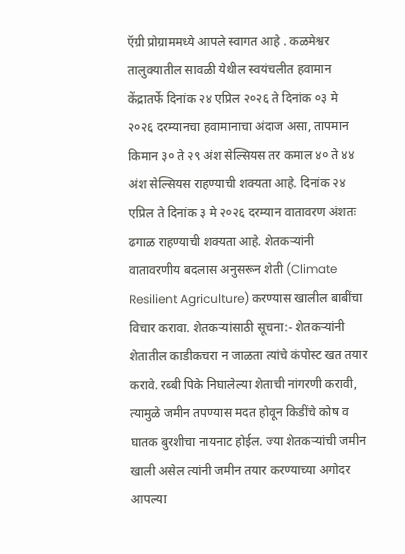ऍग्री प्रोग्राममध्ये आपले स्वागत आहे . कळमेश्वर तालुक्यातील सावळी येथील स्वयंचलीत हवामान केंद्रातर्फे दिनांक २४ एप्रिल २०२६ ते दिनांक ०३ मे २०२६ दरम्यानचा हवामानाचा अंदाज असा, तापमान किमान ३० ते २९ अंश सेल्सियस तर कमाल ४० ते ४४ अंश सेल्सियस राहण्याची शक्यता आहे. दिनांक २४ एप्रिल ते दिनांक ३ मे २०२६ दरम्यान वातावरण अंशतः ढगाळ राहण्याची शक्यता आहे. शेतकऱ्यांनी वातावरणीय बदलास अनुसरून शेती (Climate Resilient Agriculture) करण्यास खालील बाबींचा विचार करावा. शेतकऱ्यांसाठी सूचना:- शेतकऱ्यांनी शेतातील काडीकचरा न जाळता त्यांचे कंपोस्ट खत तयार करावे. रब्बी पिके निघालेल्या शेताची नांगरणी करावी, त्यामुळे जमीन तपण्यास मदत होवून किडींचे कोष व घातक बुरशीचा नायनाट होईल. ज्या शेतकऱ्यांची जमीन खाली असेल त्यांनी जमीन तयार करण्याच्या अगोदर आपल्या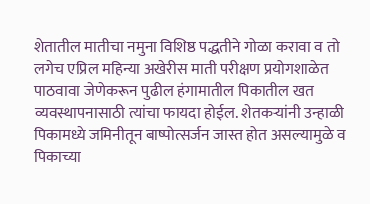शेतातील मातीचा नमुना विशिष्ठ पद्धतीने गोळा करावा व तो लगेच एप्रिल महिन्या अखेरीस माती परीक्षण प्रयोगशाळेत पाठवावा जेणेकरून पुढील हंगामातील पिकातील खत व्यवस्थापनासाठी त्यांचा फायदा होईल. शेतकऱ्यांनी उन्हाळी पिकामध्ये जमिनीतून बाष्पोत्सर्जन जास्त होत असल्यामुळे व पिकाच्या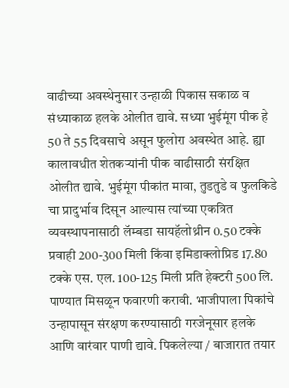वाढीच्या अवस्थेनुसार उन्हाळी पिकास सकाळ व संध्याकाळ हलके ओलीत द्यावे. सध्या भुईमूंग पीक हे 50 ते 55 दिवसाचे असून फुलोरा अवस्थेत आहे. ह्या कालावधीत शेतकऱ्यांनी पीक वाढीसाठी संरक्षित ओलीत द्यावे. भुईमूंग पीकांत मावा, तुडतुडे व फुलकिडे चा प्रादुर्भाव दिसून आल्यास त्यांच्या एकत्रित व्यवस्थापनासाठी लॅम्बडा सायहॅलोथ्रीन 0.50 टक्के प्रवाही 200-300 मिली किंवा इमिडाक्लोप्रिड 17.80 टक्के एस. एल. 100-125 मिली प्रति हेक्टरी 500 लि. पाण्यात मिसळून फवारणी करावी. भाजीपाला पिकांचे उन्हापासून संरक्षण करण्यासाठी गरजेनूसार हलके आणि वारंवार पाणी द्यावे. पिकलेल्या / बाजारात तयार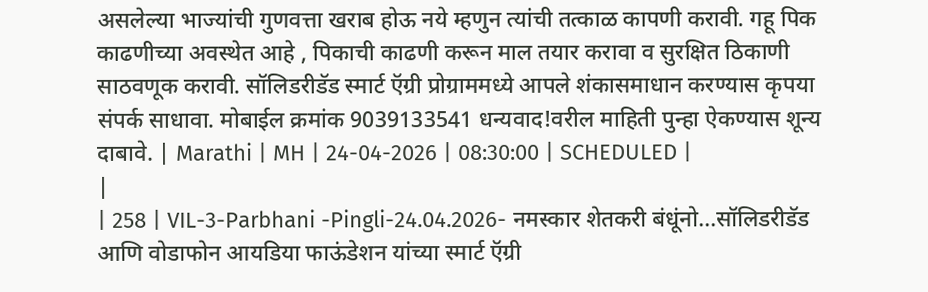असलेल्या भाज्यांची गुणवत्ता खराब होऊ नये म्हणुन त्यांची तत्काळ कापणी करावी. गहू पिक काढणीच्या अवस्थेत आहे , पिकाची काढणी करून माल तयार करावा व सुरक्षित ठिकाणी साठवणूक करावी. सॉलिडरीडॅड स्मार्ट ऍग्री प्रोग्राममध्ये आपले शंकासमाधान करण्यास कृपया संपर्क साधावा. मोबाईल क्रमांक 9039133541 धन्यवाद!वरील माहिती पुन्हा ऐकण्यास शून्य दाबावे. | Marathi | MH | 24-04-2026 | 08:30:00 | SCHEDULED |
|
| 258 | VIL-3-Parbhani -Pingli-24.04.2026- नमस्कार शेतकरी बंधूंनो...सॉलिडरीडॅड आणि वोडाफोन आयडिया फाऊंडेशन यांच्या स्मार्ट ऍग्री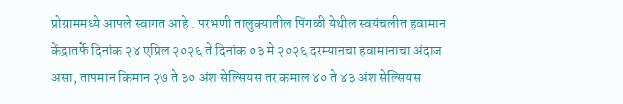प्रोग्राममध्ये आपले स्वागत आहे . परभणी तालुक्यातील पिंगळी येथील स्वयंचलीत हवामान केंद्रातर्फे दिनांक २४ एप्रिल २०२६ ते दिनांक ०३ मे २०२६ दरम्यानचा हवामानाचा अंदाज असा, तापमान किमान २७ ते ३० अंश सेल्सियस तर कमाल ४० ते ४३ अंश सेल्सियस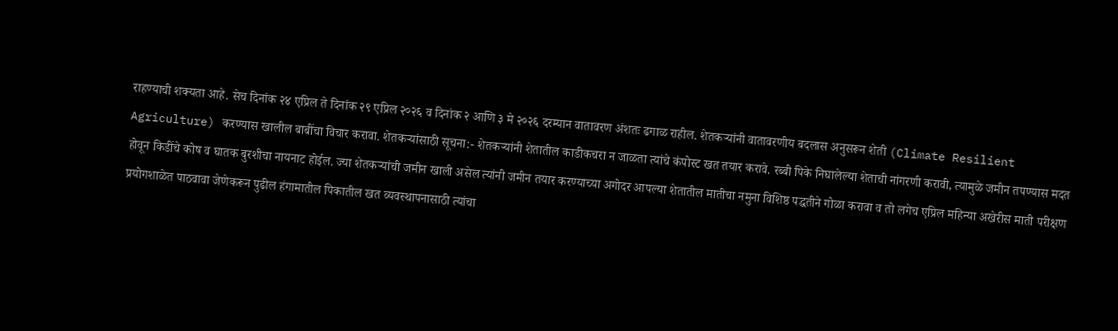राहण्याची शक्यता आहे. सेच दिनांक २४ एप्रिल ते दिनांक २९ एप्रिल २०२६ व दिनांक २ आणि ३ मे २०२६ दरम्यान वातावरण अंशतः ढगाळ राहील. शेतकऱ्यांनी वातावरणीय बदलास अनुसरून शेती (Climate Resilient Agriculture) करण्यास खालील बाबींचा विचार करावा. शेतकऱ्यांसाठी सूचना:- शेतकऱ्यांनी शेतातील काडीकचरा न जाळता त्यांचे कंपोस्ट खत तयार करावे. रब्बी पिके निघालेल्या शेताची नांगरणी करावी, त्यामुळे जमीन तपण्यास मदत होवून किडींचे कोष व घातक बुरशीचा नायनाट होईल. ज्या शेतकऱ्यांची जमीन खाली असेल त्यांनी जमीन तयार करण्याच्या अगोदर आपल्या शेतातील मातीचा नमुना विशिष्ठ पद्धतीने गोळा करावा व तो लगेच एप्रिल महिन्या अखेरीस माती परीक्षण प्रयोगशाळेत पाठवावा जेणेकरून पुढील हंगामातील पिकातील खत व्यवस्थापनासाठी त्यांचा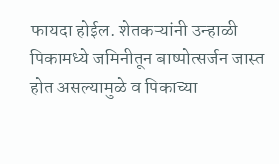फायदा होईल. शेतकऱ्यांनी उन्हाळी पिकामध्ये जमिनीतून बाष्पोत्सर्जन जास्त होत असल्यामुळे व पिकाच्या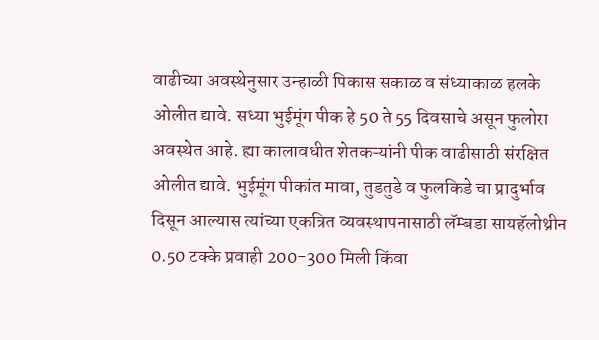वाढीच्या अवस्थेनुसार उन्हाळी पिकास सकाळ व संध्याकाळ हलके ओलीत द्यावे. सध्या भुईमूंग पीक हे 50 ते 55 दिवसाचे असून फुलोरा अवस्थेत आहे. ह्या कालावधीत शेतकऱ्यांनी पीक वाढीसाठी संरक्षित ओलीत द्यावे. भुईमूंग पीकांत मावा, तुडतुडे व फुलकिडे चा प्रादुर्भाव दिसून आल्यास त्यांच्या एकत्रित व्यवस्थापनासाठी लॅम्बडा सायहॅलोथ्रीन 0.50 टक्के प्रवाही 200-300 मिली किंवा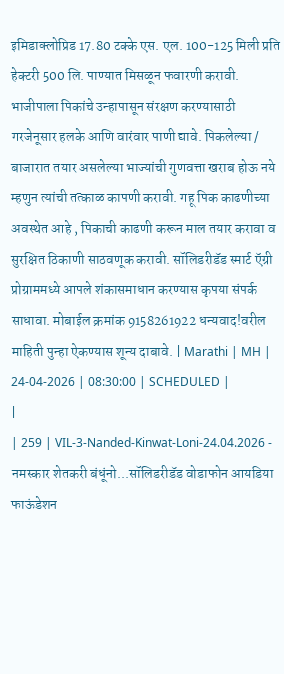इमिडाक्लोप्रिड 17.80 टक्के एस. एल. 100-125 मिली प्रति हेक्टरी 500 लि. पाण्यात मिसळून फवारणी करावी. भाजीपाला पिकांचे उन्हापासून संरक्षण करण्यासाठी गरजेनूसार हलके आणि वारंवार पाणी द्यावे. पिकलेल्या / बाजारात तयार असलेल्या भाज्यांची गुणवत्ता खराब होऊ नये म्हणुन त्यांची तत्काळ कापणी करावी. गहू पिक काढणीच्या अवस्थेत आहे , पिकाची काढणी करून माल तयार करावा व सुरक्षित ठिकाणी साठवणूक करावी. सॉलिडरीडॅड स्मार्ट ऍग्री प्रोग्राममध्ये आपले शंकासमाधान करण्यास कृपया संपर्क साधावा. मोबाईल क्रमांक 9158261922 धन्यवाद!वरील माहिती पुन्हा ऐकण्यास शून्य दाबावे. | Marathi | MH | 24-04-2026 | 08:30:00 | SCHEDULED |
|
| 259 | VIL-3-Nanded-Kinwat-Loni-24.04.2026 - नमस्कार शेतकरी बंधूंनो...सॉलिडरीडॅड वोडाफोन आयडिया फाऊंडेशन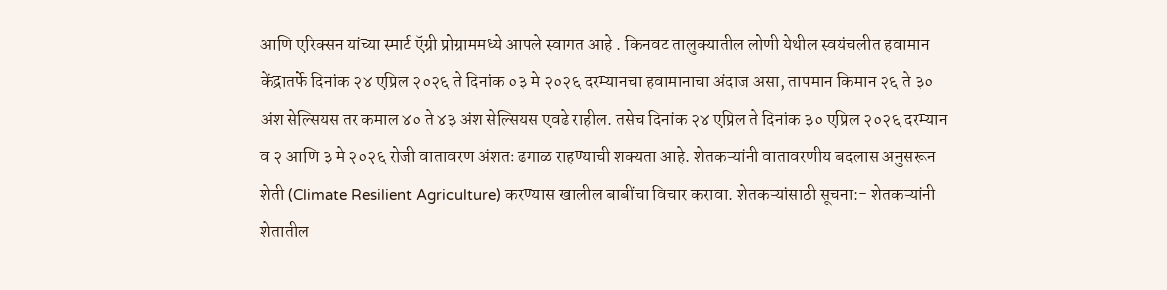आणि एरिक्सन यांच्या स्मार्ट ऍग्री प्रोग्राममध्ये आपले स्वागत आहे . किनवट तालुक्यातील लोणी येथील स्वयंचलीत हवामान केंद्रातर्फे दिनांक २४ एप्रिल २०२६ ते दिनांक ०३ मे २०२६ दरम्यानचा हवामानाचा अंदाज असा, तापमान किमान २६ ते ३० अंश सेल्सियस तर कमाल ४० ते ४३ अंश सेल्सियस एवढे राहील. तसेच दिनांक २४ एप्रिल ते दिनांक ३० एप्रिल २०२६ दरम्यान व २ आणि ३ मे २०२६ रोजी वातावरण अंशतः ढगाळ राहण्याची शक्यता आहे. शेतकऱ्यांनी वातावरणीय बदलास अनुसरून शेती (Climate Resilient Agriculture) करण्यास खालील बाबींचा विचार करावा. शेतकऱ्यांसाठी सूचना:- शेतकऱ्यांनी शेतातील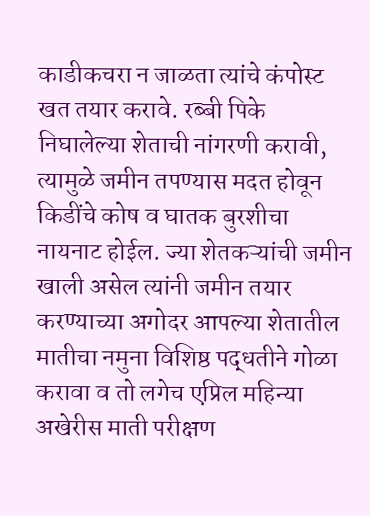काडीकचरा न जाळता त्यांचे कंपोस्ट खत तयार करावे. रब्बी पिके निघालेल्या शेताची नांगरणी करावी, त्यामुळे जमीन तपण्यास मदत होवून किडींचे कोष व घातक बुरशीचा नायनाट होईल. ज्या शेतकऱ्यांची जमीन खाली असेल त्यांनी जमीन तयार करण्याच्या अगोदर आपल्या शेतातील मातीचा नमुना विशिष्ठ पद्धतीने गोळा करावा व तो लगेच एप्रिल महिन्या अखेरीस माती परीक्षण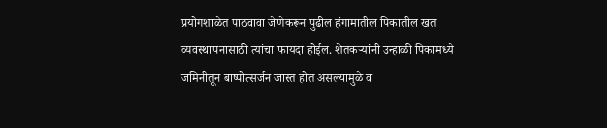प्रयोगशाळेत पाठवावा जेणेकरून पुढील हंगामातील पिकातील खत व्यवस्थापनासाठी त्यांचा फायदा होईल. शेतकऱ्यांनी उन्हाळी पिकामध्ये जमिनीतून बाष्पोत्सर्जन जास्त होत असल्यामुळे व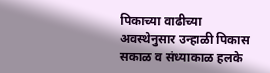पिकाच्या वाढीच्या अवस्थेनुसार उन्हाळी पिकास सकाळ व संध्याकाळ हलके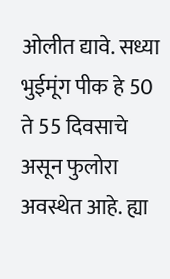ओलीत द्यावे. सध्या भुईमूंग पीक हे 50 ते 55 दिवसाचे असून फुलोरा अवस्थेत आहे. ह्या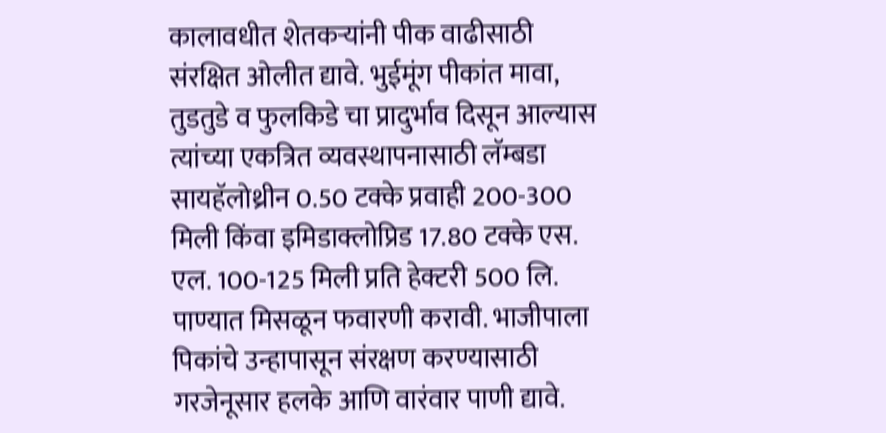कालावधीत शेतकऱ्यांनी पीक वाढीसाठी संरक्षित ओलीत द्यावे. भुईमूंग पीकांत मावा, तुडतुडे व फुलकिडे चा प्रादुर्भाव दिसून आल्यास त्यांच्या एकत्रित व्यवस्थापनासाठी लॅम्बडा सायहॅलोथ्रीन 0.50 टक्के प्रवाही 200-300 मिली किंवा इमिडाक्लोप्रिड 17.80 टक्के एस. एल. 100-125 मिली प्रति हेक्टरी 500 लि. पाण्यात मिसळून फवारणी करावी. भाजीपाला पिकांचे उन्हापासून संरक्षण करण्यासाठी गरजेनूसार हलके आणि वारंवार पाणी द्यावे.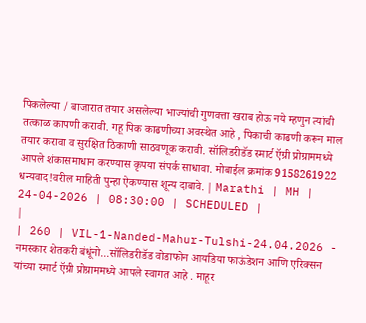पिकलेल्या / बाजारात तयार असलेल्या भाज्यांची गुणवत्ता खराब होऊ नये म्हणुन त्यांची तत्काळ कापणी करावी. गहू पिक काढणीच्या अवस्थेत आहे , पिकाची काढणी करून माल तयार करावा व सुरक्षित ठिकाणी साठवणूक करावी. सॉलिडरीडॅड स्मार्ट ऍग्री प्रोग्राममध्ये आपले शंकासमाधान करण्यास कृपया संपर्क साधावा. मोबाईल क्रमांक 9158261922 धन्यवाद!वरील माहिती पुन्हा ऐकण्यास शून्य दाबावे. | Marathi | MH | 24-04-2026 | 08:30:00 | SCHEDULED |
|
| 260 | VIL-1-Nanded-Mahur-Tulshi-24.04.2026 - नमस्कार शेतकरी बंधूंनो...सॉलिडरीडॅड वोडाफोन आयडिया फाऊंडेशन आणि एरिक्सन यांच्या स्मार्ट ऍग्री प्रोग्राममध्ये आपले स्वागत आहे . माहूर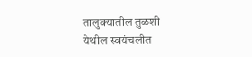तालुक्यातील तुळशी येथील स्वयंचलीत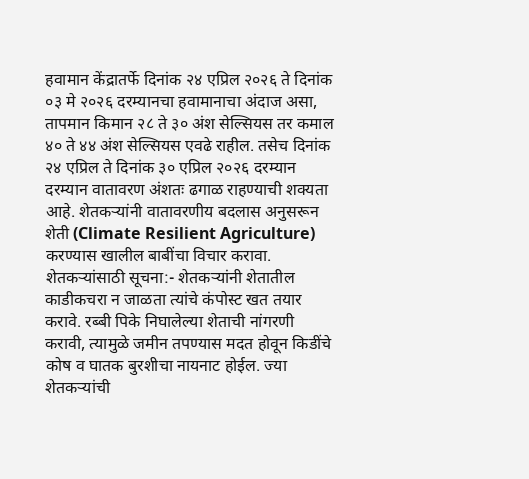हवामान केंद्रातर्फे दिनांक २४ एप्रिल २०२६ ते दिनांक ०३ मे २०२६ दरम्यानचा हवामानाचा अंदाज असा, तापमान किमान २८ ते ३० अंश सेल्सियस तर कमाल ४० ते ४४ अंश सेल्सियस एवढे राहील. तसेच दिनांक २४ एप्रिल ते दिनांक ३० एप्रिल २०२६ दरम्यान दरम्यान वातावरण अंशतः ढगाळ राहण्याची शक्यता आहे. शेतकऱ्यांनी वातावरणीय बदलास अनुसरून शेती (Climate Resilient Agriculture) करण्यास खालील बाबींचा विचार करावा. शेतकऱ्यांसाठी सूचना:- शेतकऱ्यांनी शेतातील काडीकचरा न जाळता त्यांचे कंपोस्ट खत तयार करावे. रब्बी पिके निघालेल्या शेताची नांगरणी करावी, त्यामुळे जमीन तपण्यास मदत होवून किडींचे कोष व घातक बुरशीचा नायनाट होईल. ज्या शेतकऱ्यांची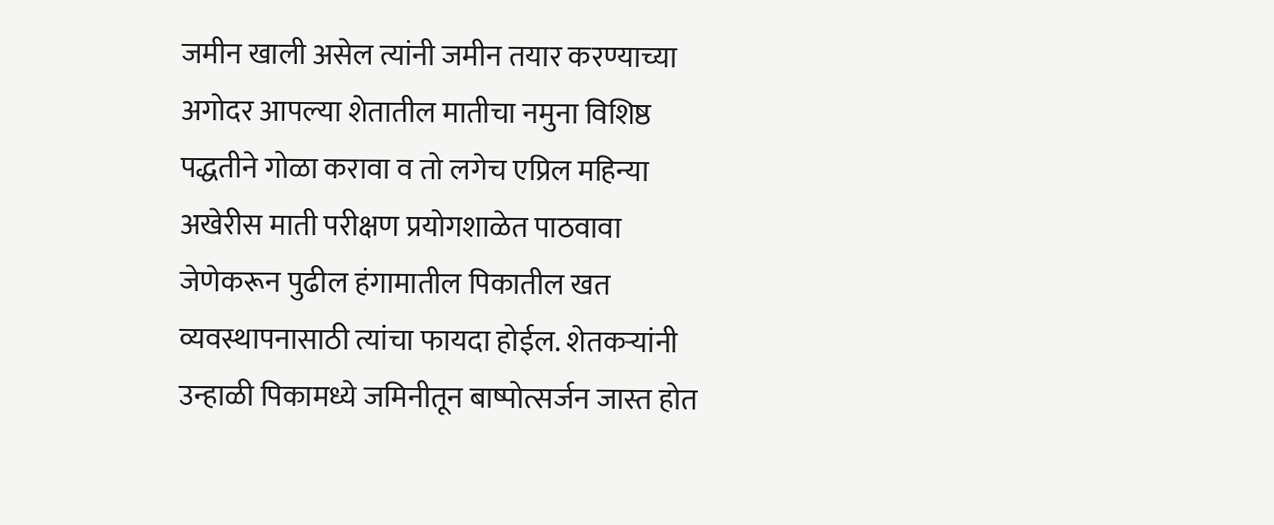जमीन खाली असेल त्यांनी जमीन तयार करण्याच्या अगोदर आपल्या शेतातील मातीचा नमुना विशिष्ठ पद्धतीने गोळा करावा व तो लगेच एप्रिल महिन्या अखेरीस माती परीक्षण प्रयोगशाळेत पाठवावा जेणेकरून पुढील हंगामातील पिकातील खत व्यवस्थापनासाठी त्यांचा फायदा होईल. शेतकऱ्यांनी उन्हाळी पिकामध्ये जमिनीतून बाष्पोत्सर्जन जास्त होत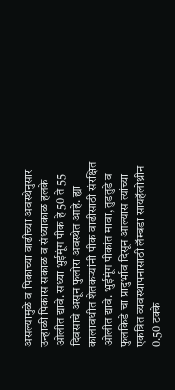असल्यामुळे व पिकाच्या वाढीच्या अवस्थेनुसार उन्हाळी पिकास सकाळ व संध्याकाळ हलके ओलीत द्यावे. सध्या भुईमूंग पीक हे 50 ते 55 दिवसाचे असून फुलोरा अवस्थेत आहे. ह्या कालावधीत शेतकऱ्यांनी पीक वाढीसाठी संरक्षित ओलीत द्यावे. भुईमूंग पीकांत मावा, तुडतुडे व फुलकिडे चा प्रादुर्भाव दिसून आल्यास त्यांच्या एकत्रित व्यवस्थापनासाठी लॅम्बडा सायहॅलोथ्रीन 0.50 टक्के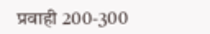प्रवाही 200-300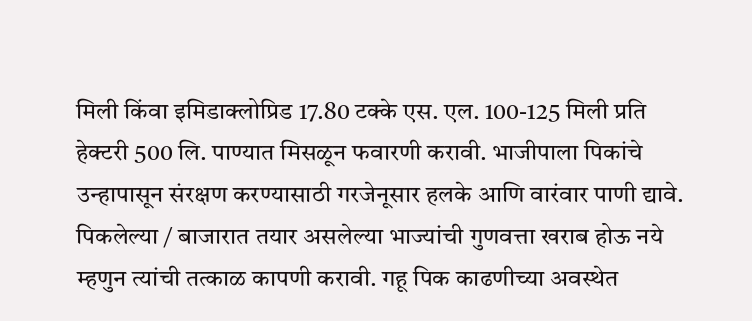मिली किंवा इमिडाक्लोप्रिड 17.80 टक्के एस. एल. 100-125 मिली प्रति हेक्टरी 500 लि. पाण्यात मिसळून फवारणी करावी. भाजीपाला पिकांचे उन्हापासून संरक्षण करण्यासाठी गरजेनूसार हलके आणि वारंवार पाणी द्यावे. पिकलेल्या / बाजारात तयार असलेल्या भाज्यांची गुणवत्ता खराब होऊ नये म्हणुन त्यांची तत्काळ कापणी करावी. गहू पिक काढणीच्या अवस्थेत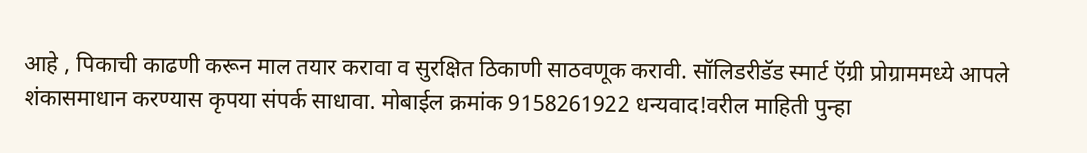आहे , पिकाची काढणी करून माल तयार करावा व सुरक्षित ठिकाणी साठवणूक करावी. सॉलिडरीडॅड स्मार्ट ऍग्री प्रोग्राममध्ये आपले शंकासमाधान करण्यास कृपया संपर्क साधावा. मोबाईल क्रमांक 9158261922 धन्यवाद!वरील माहिती पुन्हा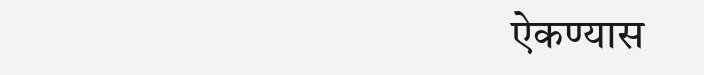ऐकण्यास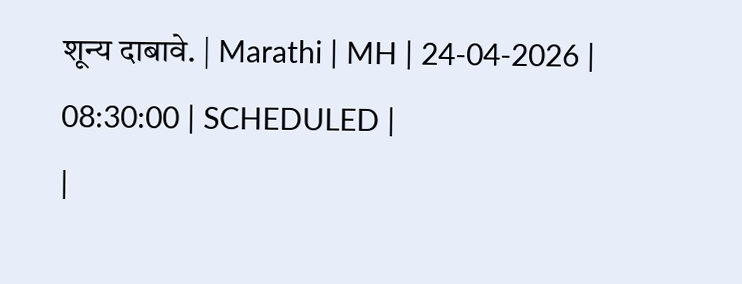शून्य दाबावे. | Marathi | MH | 24-04-2026 | 08:30:00 | SCHEDULED |
|